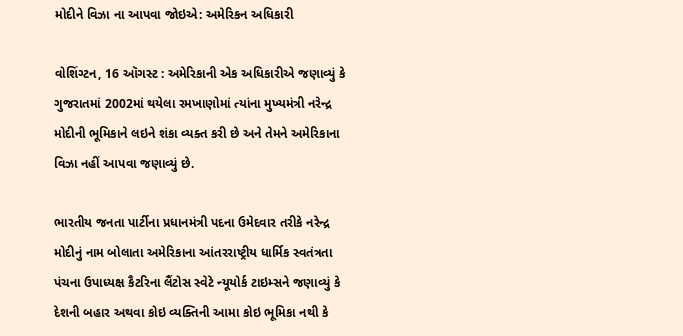મોદીને વિઝા ના આપવા જોઇએ: અમેરિકન અધિકારી

વોશિંગ્ટન, 16 ઑગસ્ટ : અમેરિકાની એક અધિકારીએ જણાવ્યું કે ગુજરાતમાં 2002માં થયેલા રમખાણોમાં ત્યાંના મુખ્યમંત્રી નરેન્દ્ર મોદીની ભૂમિકાને લઇને શંકા વ્યક્ત કરી છે અને તેમને અમેરિકાના વિઝા નહીં આપવા જણાવ્યું છે.

ભારતીય જનતા પાર્ટીના પ્રધાનમંત્રી પદના ઉમેદવાર તરીકે નરેન્દ્ર મોદીનું નામ બોલાતા અમેરિકાના આંતરરાષ્ટ્રીય ધાર્મિક સ્વતંત્રતા પંચના ઉપાધ્યક્ષ કૈટરિના લૈંટોસ સ્વેટે ન્યૂયોર્ક ટાઇમ્સને જણાવ્યું કે દેશની બહાર અથવા કોઇ વ્યક્તિની આમા કોઇ ભૂમિકા નથી કે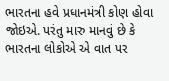ભારતના હવે પ્રધાનમંત્રી કોણ હોવા જોઇએ. પરંતુ મારુ માનવું છે કે ભારતના લોકોએ એ વાત પર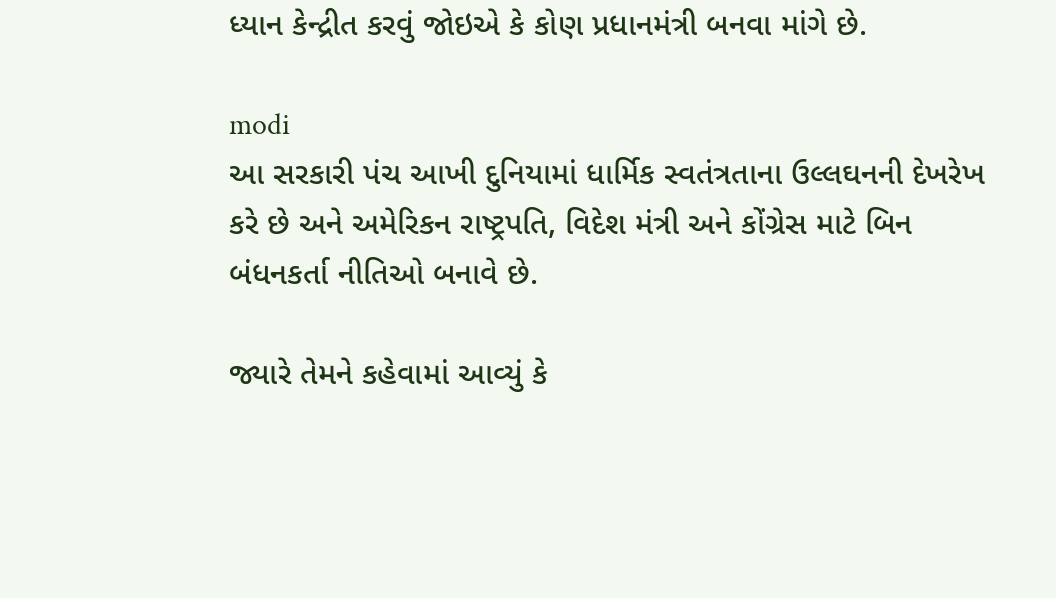ધ્યાન કેન્દ્રીત કરવું જોઇએ કે કોણ પ્રધાનમંત્રી બનવા માંગે છે.

modi
આ સરકારી પંચ આખી દુનિયામાં ધાર્મિક સ્વતંત્રતાના ઉલ્લઘનની દેખરેખ કરે છે અને અમેરિકન રાષ્ટ્રપતિ, વિદેશ મંત્રી અને કોંગ્રેસ માટે બિન બંધનકર્તા નીતિઓ બનાવે છે.

જ્યારે તેમને કહેવામાં આવ્યું કે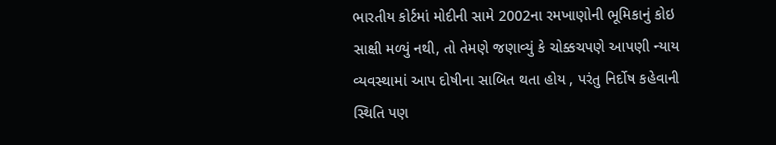ભારતીય કોર્ટમાં મોદીની સામે 2002ના રમખાણોની ભૂમિકાનું કોઇ સાક્ષી મળ્યું નથી, તો તેમણે જણાવ્યું કે ચોક્કચપણે આપણી ન્યાય વ્યવસ્થામાં આપ દોષીના સાબિત થતા હોય , પરંતુ નિર્દોષ કહેવાની સ્થિતિ પણ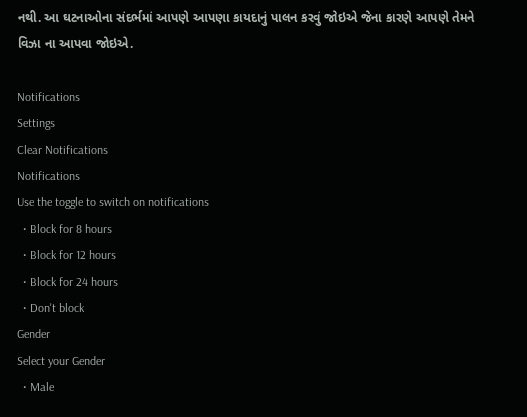નથી. આ ઘટનાઓના સંદર્ભમાં આપણે આપણા કાયદાનું પાલન કરવું જોઇએ જેના કારણે આપણે તેમને વિઝા ના આપવા જોઇએ.

Notifications
Settings
Clear Notifications
Notifications
Use the toggle to switch on notifications
  • Block for 8 hours
  • Block for 12 hours
  • Block for 24 hours
  • Don't block
Gender
Select your Gender
  • Male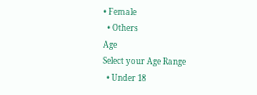• Female
  • Others
Age
Select your Age Range
  • Under 18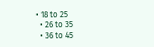• 18 to 25
  • 26 to 35
  • 36 to 45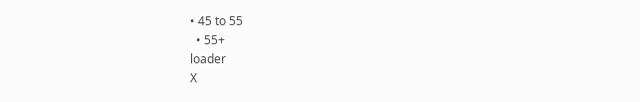• 45 to 55
  • 55+
loader
X